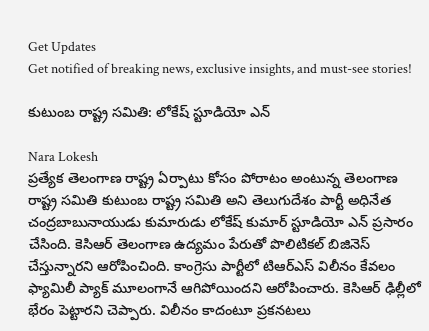Get Updates
Get notified of breaking news, exclusive insights, and must-see stories!

కుటుంబ రాష్ట్ర సమితి: లోకేష్ స్టూడియో ఎన్

Nara Lokesh
ప్రత్యేక తెలంగాణ రాష్ట్ర ఏర్పాటు కోసం పోరాటం అంటున్న తెలంగాణ రాష్ట్ర సమితి కుటుంబ రాష్ట్ర సమితి అని తెలుగుదేశం పార్టీ అధినేత చంద్రబాబునాయుడు కుమారుడు లోకేష్ కుమార్ స్టూడియో ఎన్‌ ప్రసారం చేసింది. కెసిఆర్ తెలంగాణ ఉద్యమం పేరుతో పొలిటికల్ బిజినెస్ చేస్తున్నారని ఆరోపించింది. కాంగ్రెసు పార్టీలో టిఆర్ఎస్ విలీనం కేవలం ఫ్యామిలీ ప్యాక్ మూలంగానే ఆగిపోయిందని ఆరోపించారు. కెసిఆర్ ఢిల్లీలో భేరం పెట్టారని చెప్పారు. విలీనం కాదంటూ ప్రకనటలు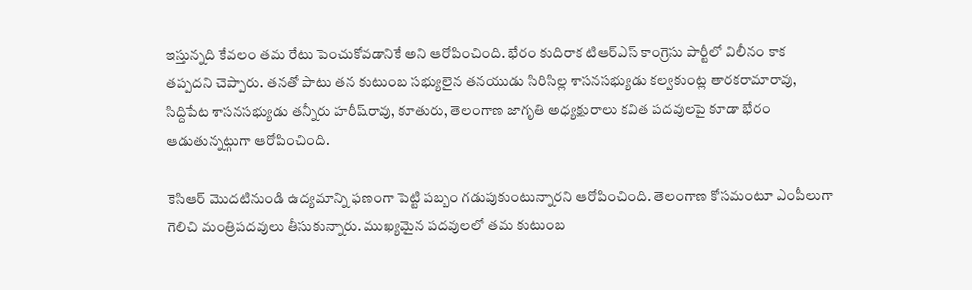ఇస్తున్నది కేవలం తమ రేటు పెంచుకోవడానికే అని ఆరోపించింది. భేరం కుదిరాక టిఆర్ఎస్ కాంగ్రెసు పార్టీలో విలీనం కాక తప్పదని చెప్పారు. తనతో పాటు తన కుటుంబ సభ్యులైన తనయుడు సిరిసిల్ల శాసనసభ్యుడు కల్వకుంట్ల తారకరామారావు, సిద్దిపేట శాసనసభ్యుడు తన్నీరు హరీష్‌రావు, కూతురు, తెలంగాణ జాగృతి అధ్యక్షురాలు కవిత పదవులపై కూడా భేరం ఆడుతున్నట్గుగా ఆరోపించింది.

కెసిఆర్ మొదటినుండి ఉద్యమాన్ని ఫణంగా పెట్టి పబ్బం గడుపుకుంటున్నారని ఆరోపించింది. తెలంగాణ కోసమంటూ ఎంపీలుగా గెలిచి మంత్రిపదవులు తీసుకున్నారు. ముఖ్యమైన పదవులలో తమ కుటుంబ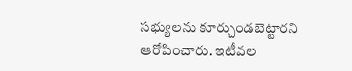సభ్యులను కూర్చుండబెట్టారని ఆరోపించారు. ఇటీవల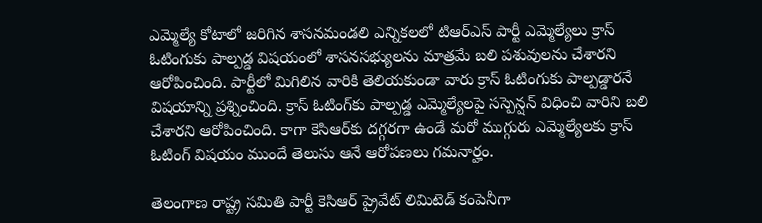ఎమ్మెల్యే కోటాలో జరిగిన శాసనమండలి ఎన్నికలలో టిఆర్ఎస్ పార్టీ ఎమ్మెల్యేలు క్రాస్ ఓటింగుకు పాల్పడ్డ విషయంలో శాసనసభ్యులను మాత్రమే బలి పశువులను చేశారని ఆరోపించింది. పార్టీలో మిగిలిన వారికి తెలియకుండా వారు క్రాస్ ఓటింగుకు పాల్పడ్డారనే విషయాన్ని ప్రశ్నించింది. క్రాస్ ఓటింగ్‌కు పాల్పడ్డ ఎమ్మెల్యేలపై సస్పెన్షన్ విధించి వారిని బలి చేశారని ఆరోపించింది. కాగా కెసిఆర్‌కు దగ్గరగా ఉండే మరో ముగ్గురు ఎమ్మెల్యేలకు క్రాస్ ఓటింగ్ విషయం ముందే తెలుసు ఆనే ఆరోపణలు గమనార్హం.

తెలంగాణ రాష్ట్ర సమితి పార్టీ కెసిఆర్ ప్రైవేట్ లిమిటెడ్ కంపెనీగా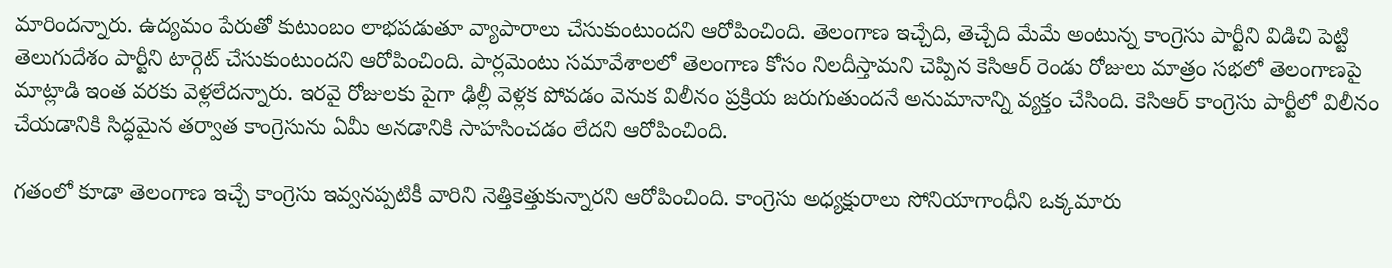మారిందన్నారు. ఉద్యమం పేరుతో కుటుంబం లాభపడుతూ వ్యాపారాలు చేసుకుంటుందని ఆరోపించింది. తెలంగాణ ఇచ్చేది, తెచ్చేది మేమే అంటున్న కాంగ్రెసు పార్టీని విడిచి పెట్టి తెలుగుదేశం పార్టీని టార్గెట్ చేసుకుంటుందని ఆరోపించింది. పార్లమెంటు సమావేశాలలో తెలంగాణ కోసం నిలదీస్తామని చెప్పిన కెసిఆర్ రెండు రోజులు మాత్రం సభలో తెలంగాణపై మాట్లాడి ఇంత వరకు వెళ్లలేదన్నారు. ఇరవై రోజులకు పైగా ఢిల్లీ వెళ్లక పోవడం వెనుక విలీనం ప్రక్రియ జరుగుతుందనే అనుమానాన్ని వ్యక్తం చేసింది. కెసిఆర్ కాంగ్రెసు పార్టీలో విలీనం చేయడానికి సిద్ధమైన తర్వాత కాంగ్రెసును ఏమీ అనడానికి సాహసించడం లేదని ఆరోపించింది.

గతంలో కూడా తెలంగాణ ఇచ్చే కాంగ్రెసు ఇవ్వనప్పటికీ వారిని నెత్తికెత్తుకున్నారని ఆరోపించింది. కాంగ్రెసు అధ్యక్షురాలు సోనియాగాంధీని ఒక్కమారు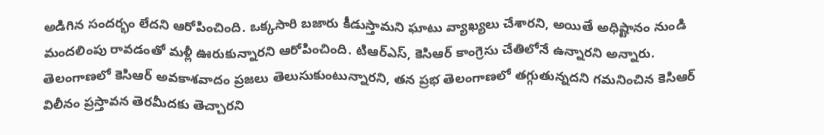అడిగిన సందర్భం లేదని ఆరోపించింది. ఒక్కసారి బజారు కీడుస్తామని ఘాటు వ్యాఖ్యలు చేశారని, అయితే అధిష్టానం నుండి మందలింపు రావడంతో మళ్లీ ఊరుకున్నారని ఆరోపించింది. టిఆర్ఎస్‌, కెసిఆర్‌ కాంగ్రెసు చేతిలోనే ఉన్నారని అన్నారు. తెలంగాణలో కెసిఆర్ అవకాశవాదం ప్రజలు తెలుసుకుంటున్నారని, తన ప్రభ తెలంగాణలో తగ్గుతున్నదని గమనించిన కెసిఆర్ విలీనం ప్రస్తావన తెరమీదకు తెచ్చారని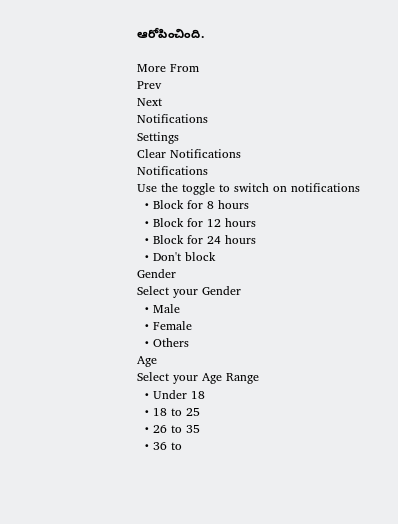ఆరోపించింది.

More From
Prev
Next
Notifications
Settings
Clear Notifications
Notifications
Use the toggle to switch on notifications
  • Block for 8 hours
  • Block for 12 hours
  • Block for 24 hours
  • Don't block
Gender
Select your Gender
  • Male
  • Female
  • Others
Age
Select your Age Range
  • Under 18
  • 18 to 25
  • 26 to 35
  • 36 to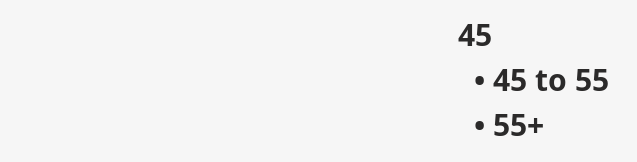45
  • 45 to 55
  • 55+